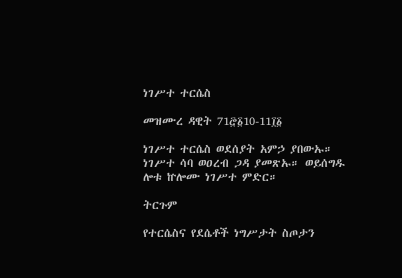ነገሥተ ተርሴስ

መዝሙረ ዳዊት 71፸፩10-11፲፩

ነገሥተ ተርሴስ ወደሰያት አምኃ ያበውኡ። ነገሥተ ሳባ ወዐረብ ጋዳ ያመጽኡ። ወይሰግዱ ሎቱ ኵሎሙ ነገሥተ ምድር።

ትርጉም

የተርሴስና የደሴቶች ነግሥታት ስጦታን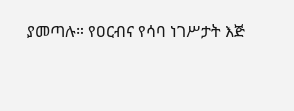ያመጣሉ። የዐርብና የሳባ ነገሥታት እጅ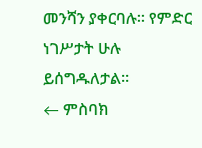መንሻን ያቀርባሉ። የምድር ነገሥታት ሁሉ ይሰግዱለታል።
← ምስባክ